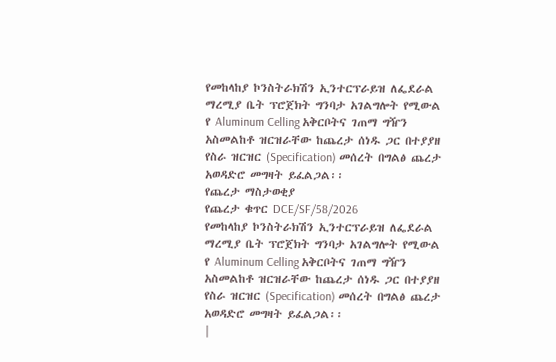የመከላከያ ኮንስትራክሽን ኢንተርፕራይዝ ለፌደራል ማረሚያ ቤት ፕሮጀክት ግንባታ አገልግሎት የሚውል የ Aluminum Celling አቅርቦትና ገጠማ ግዥን አስመልከቶ ዝርዝራቸው ከጨረታ ሰነዱ ጋር በተያያዘ የስራ ዝርዝር (Specification) መሰረት በግልፅ ጨረታ አወዳድሮ መግዛት ይፈልጋል፡፡
የጨረታ ማስታወቂያ
የጨረታ ቁጥር DCE/SF/58/2026
የመከላከያ ኮንስትራክሽን ኢንተርፕራይዝ ለፌደራል ማረሚያ ቤት ፕሮጀክት ግንባታ አገልግሎት የሚውል የ Aluminum Celling አቅርቦትና ገጠማ ግዥን አስመልከቶ ዝርዝራቸው ከጨረታ ሰነዱ ጋር በተያያዘ የስራ ዝርዝር (Specification) መሰረት በግልፅ ጨረታ አወዳድሮ መግዛት ይፈልጋል፡፡
|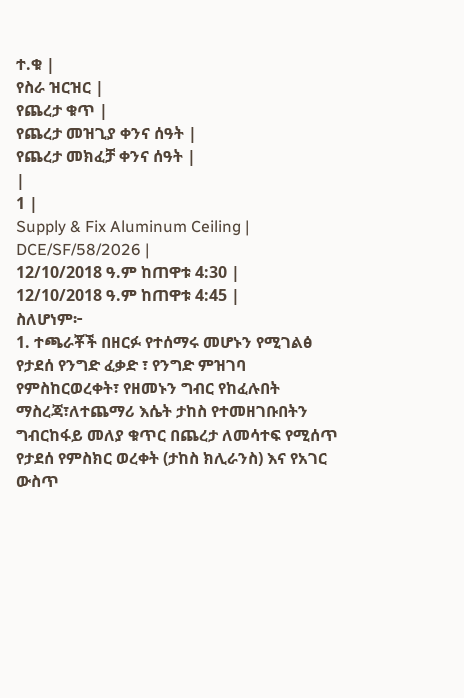ተ.ቁ |
የስራ ዝርዝር |
የጨረታ ቁጥ |
የጨረታ መዝጊያ ቀንና ሰዓት |
የጨረታ መክፈቻ ቀንና ሰዓት |
|
1 |
Supply & Fix Aluminum Ceiling |
DCE/SF/58/2026 |
12/10/2018 ዓ.ም ከጠዋቱ 4:30 |
12/10/2018 ዓ.ም ከጠዋቱ 4:45 |
ስለሆነም፦
1. ተጫራቾች በዘርፉ የተሰማሩ መሆኑን የሚገልፅ የታደሰ የንግድ ፈቃድ ፣ የንግድ ምዝገባ የምስከርወረቀት፣ የዘመኑን ግብር የከፈሉበት ማስረጃ፣ለተጨማሪ እሴት ታከስ የተመዘገቡበትን ግብርከፋይ መለያ ቁጥር በጨረታ ለመሳተፍ የሚሰጥ የታደሰ የምስክር ወረቀት (ታከስ ክሊራንስ) እና የአገር ውስጥ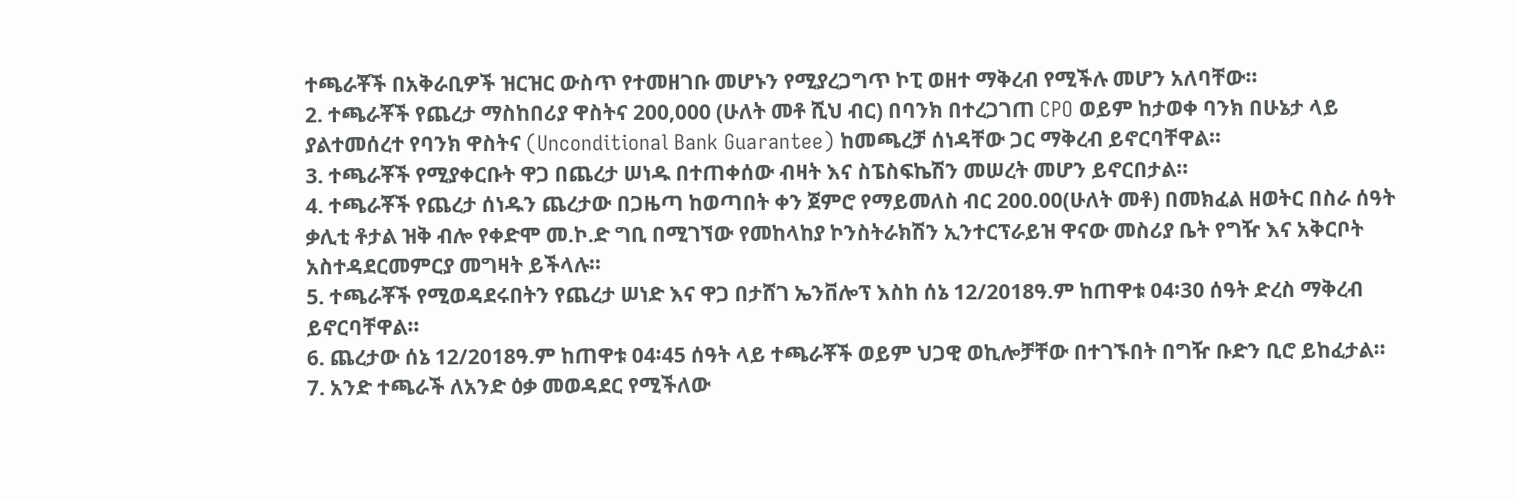ተጫራቾች በአቅራቢዎች ዝርዝር ውስጥ የተመዘገቡ መሆኑን የሚያረጋግጥ ኮፒ ወዘተ ማቅረብ የሚችሉ መሆን አለባቸው፡፡
2. ተጫራቾች የጨረታ ማስከበሪያ ዋስትና 200,000 (ሁለት መቶ ሺህ ብር) በባንክ በተረጋገጠ CPO ወይም ከታወቀ ባንክ በሁኔታ ላይ ያልተመሰረተ የባንክ ዋስትና (Unconditional Bank Guarantee) ከመጫረቻ ሰነዳቸው ጋር ማቅረብ ይኖርባቸዋል፡፡
3. ተጫራቾች የሚያቀርቡት ዋጋ በጨረታ ሠነዱ በተጠቀሰው ብዛት እና ስፔስፍኬሽን መሠረት መሆን ይኖርበታል፡፡
4. ተጫራቾች የጨረታ ሰነዱን ጨረታው በጋዜጣ ከወጣበት ቀን ጀምሮ የማይመለስ ብር 200.00(ሁለት መቶ) በመክፈል ዘወትር በስራ ሰዓት ቃሊቲ ቶታል ዝቅ ብሎ የቀድሞ መ.ኮ.ድ ግቢ በሚገኘው የመከላከያ ኮንስትራክሽን ኢንተርፕራይዝ ዋናው መስሪያ ቤት የግዥ እና አቅርቦት አስተዳደርመምርያ መግዛት ይችላሉ፡፡
5. ተጫራቾች የሚወዳደሩበትን የጨረታ ሠነድ እና ዋጋ በታሸገ ኤንቨሎፕ እስከ ሰኔ 12/2018ዓ.ም ከጠዋቱ 04፡30 ሰዓት ድረስ ማቅረብ ይኖርባቸዋል፡፡
6. ጨረታው ሰኔ 12/2018ዓ.ም ከጠዋቱ 04፡45 ሰዓት ላይ ተጫራቾች ወይም ህጋዊ ወኪሎቻቸው በተገኙበት በግዥ ቡድን ቢሮ ይከፈታል፡፡
7. አንድ ተጫራች ለአንድ ዕቃ መወዳደር የሚችለው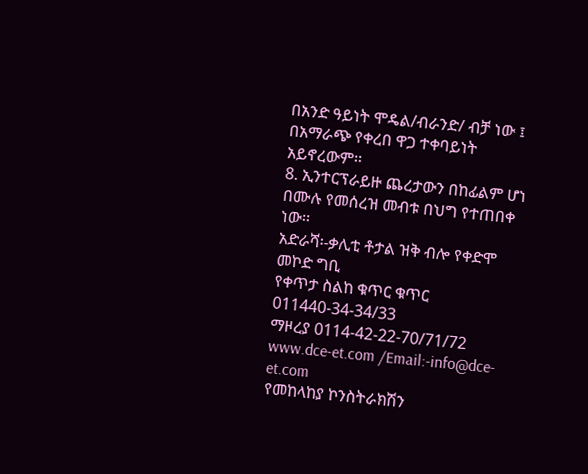በአንድ ዓይነት ሞዴል/ብራንድ/ ብቻ ነው ፤ በአማራጭ የቀረበ ዋጋ ተቀባይነት አይኖረውም፡፡
8. ኢንተርፕራይዙ ጨረታውን በከፊልም ሆነ በሙሉ የመሰረዝ መብቱ በህግ የተጠበቀ ነው፡፡
አድራሻ፡-ቃሊቲ ቶታል ዝቅ ብሎ የቀድሞ መኮድ ግቢ
የቀጥታ ስልከ ቁጥር ቁጥር 011440-34-34/33
ማዞረያ 0114-42-22-70/71/72 www.dce-et.com /Email:-info@dce-et.com
የመከላከያ ኮንስትራክሽን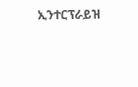ኢንተርፕራይዝ